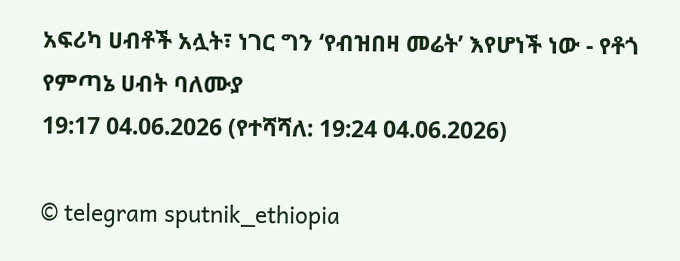አፍሪካ ሀብቶች አሏት፣ ነገር ግን ‘የብዝበዛ መሬት’ እየሆነች ነው - የቶጎ የምጣኔ ሀብት ባለሙያ
19:17 04.06.2026 (የተሻሻለ: 19:24 04.06.2026)

© telegram sputnik_ethiopia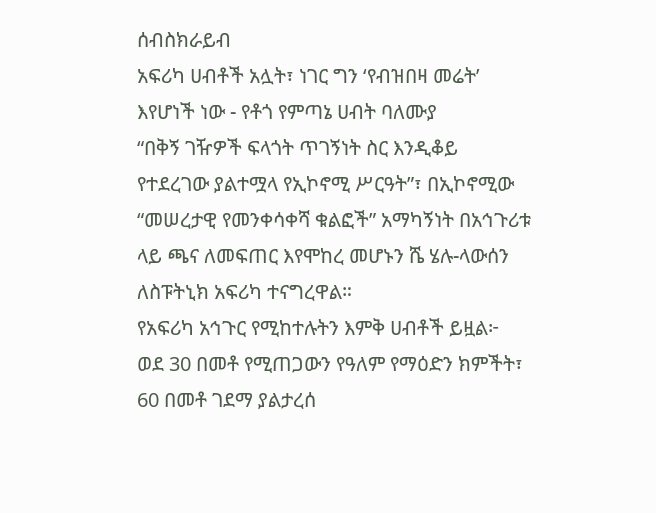ሰብስክራይብ
አፍሪካ ሀብቶች አሏት፣ ነገር ግን ‘የብዝበዛ መሬት’ እየሆነች ነው - የቶጎ የምጣኔ ሀብት ባለሙያ
“በቅኝ ገዥዎች ፍላጎት ጥገኝነት ስር እንዲቆይ የተደረገው ያልተሟላ የኢኮኖሚ ሥርዓት”፣ በኢኮኖሚው “መሠረታዊ የመንቀሳቀሻ ቁልፎች” አማካኝነት በአኅጉሪቱ ላይ ጫና ለመፍጠር እየሞከረ መሆኑን ሼ ሄሉ-ላውሰን ለስፑትኒክ አፍሪካ ተናግረዋል።
የአፍሪካ አኅጉር የሚከተሉትን እምቅ ሀብቶች ይዟል፦
ወደ 30 በመቶ የሚጠጋውን የዓለም የማዕድን ክምችት፣
60 በመቶ ገደማ ያልታረሰ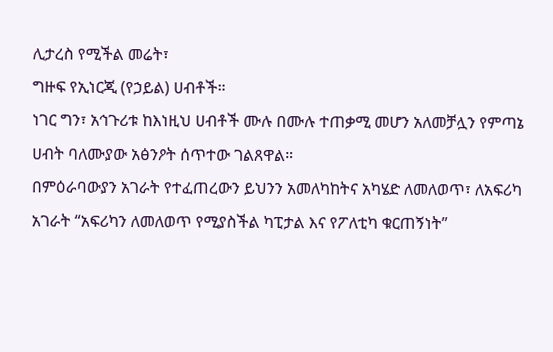ሊታረስ የሚችል መሬት፣
ግዙፍ የኢነርጂ (የኃይል) ሀብቶች።
ነገር ግን፣ አኅጉሪቱ ከእነዚህ ሀብቶች ሙሉ በሙሉ ተጠቃሚ መሆን አለመቻሏን የምጣኔ ሀብት ባለሙያው አፅንዖት ሰጥተው ገልጸዋል።
በምዕራባውያን አገራት የተፈጠረውን ይህንን አመለካከትና አካሄድ ለመለወጥ፣ ለአፍሪካ አገራት “አፍሪካን ለመለወጥ የሚያስችል ካፒታል እና የፖለቲካ ቁርጠኝነት”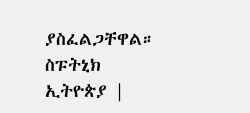ያስፈልጋቸዋል።
ስፑትኒክ ኢትዮጵያ |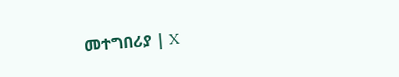መተግበሪያ | X